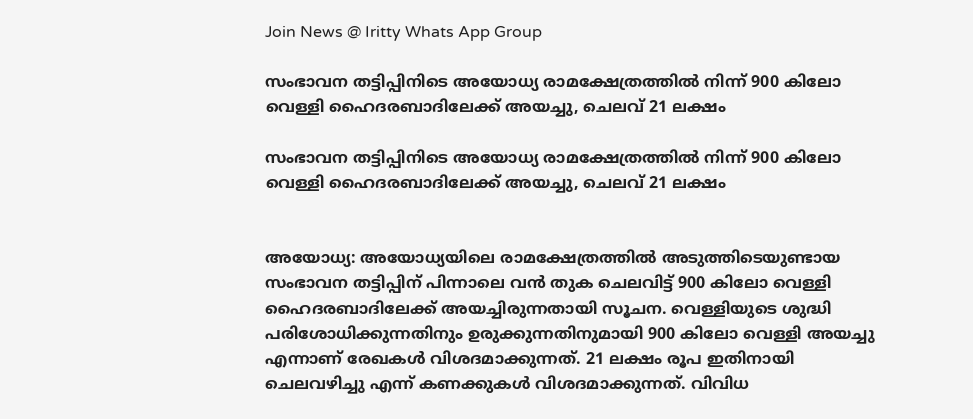Join News @ Iritty Whats App Group

സംഭാവന തട്ടിപ്പിനിടെ അയോധ്യ രാമക്ഷേത്രത്തിൽ നിന്ന് 900 കിലോ വെള്ളി ഹൈദരബാദിലേക്ക് അയച്ചു, ചെലവ് 21 ലക്ഷം

സംഭാവന തട്ടിപ്പിനിടെ അയോധ്യ രാമക്ഷേത്രത്തിൽ നിന്ന് 900 കിലോ വെള്ളി ഹൈദരബാദിലേക്ക് അയച്ചു, ചെലവ് 21 ലക്ഷം


അയോധ്യ: അയോധ്യയിലെ രാമക്ഷേത്രത്തിൽ അടുത്തിടെയുണ്ടായ സംഭാവന തട്ടിപ്പിന് പിന്നാലെ വൻ തുക ചെലവിട്ട് 900 കിലോ വെള്ളി ഹൈദരബാദിലേക്ക് അയച്ചിരുന്നതായി സൂചന. വെള്ളിയുടെ ശുദ്ധി പരിശോധിക്കുന്നതിനും ഉരുക്കുന്നതിനുമായി 900 കിലോ വെള്ളി അയച്ചു എന്നാണ് രേഖകൾ വിശദമാക്കുന്നത്. 21 ലക്ഷം രൂപ ഇതിനായി ചെലവഴിച്ചു എന്ന് കണക്കുകൾ വിശദമാക്കുന്നത്. വിവിധ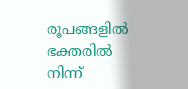രൂപങ്ങളിൽ ഭക്തരിൽ നിന്ന്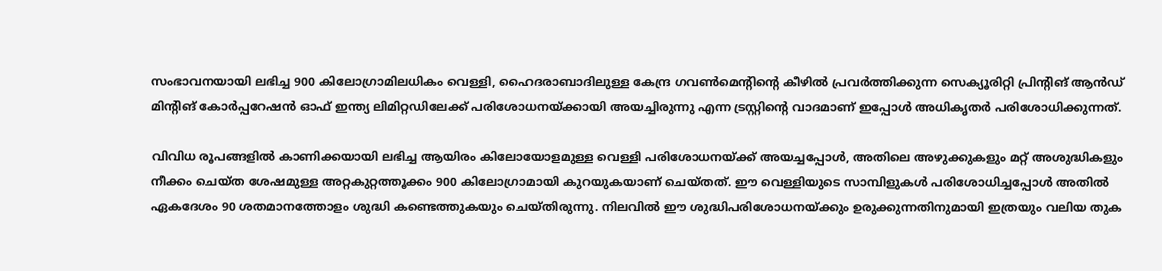സംഭാവനയായി ലഭിച്ച 900 കിലോഗ്രാമിലധികം വെള്ളി, ഹൈദരാബാദിലുള്ള കേന്ദ്ര ഗവൺമെന്റിന്റെ കീഴിൽ പ്രവർത്തിക്കുന്ന സെക്യൂരിറ്റി പ്രിന്റിങ് ആൻഡ് മിന്റിങ് കോർപ്പറേഷൻ ഓഫ് ഇന്ത്യ ലിമിറ്റഡിലേക്ക് പരിശോധനയ്ക്കായി അയച്ചിരുന്നു എന്ന ട്രസ്റ്റിന്റെ വാദമാണ് ഇപ്പോൾ അധികൃതർ പരിശോധിക്കുന്നത്.

വിവിധ രൂപങ്ങളിൽ കാണിക്കയായി ലഭിച്ച ആയിരം കിലോയോളമുള്ള വെള്ളി പരിശോധനയ്ക്ക് അയച്ചപ്പോൾ, അതിലെ അഴുക്കുകളും മറ്റ് അശുദ്ധികളും നീക്കം ചെയ്ത ശേഷമുള്ള അറ്റകുറ്റത്തൂക്കം 900 കിലോഗ്രാമായി കുറയുകയാണ് ചെയ്തത്. ഈ വെള്ളിയുടെ സാമ്പിളുകൾ പരിശോധിച്ചപ്പോൾ അതിൽ ഏകദേശം 90 ശതമാനത്തോളം ശുദ്ധി കണ്ടെത്തുകയും ചെയ്തിരുന്നു. നിലവിൽ ഈ ശുദ്ധിപരിശോധനയ്ക്കും ഉരുക്കുന്നതിനുമായി ഇത്രയും വലിയ തുക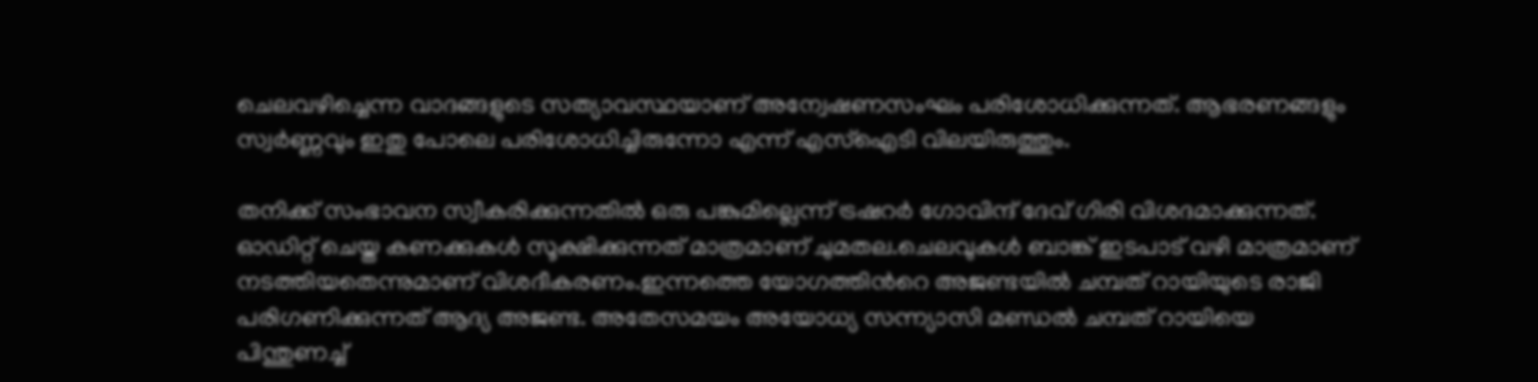ചെലവഴിച്ചെന്ന വാദങ്ങളുടെ സത്യാവസ്ഥയാണ് അന്വേഷണസംഘം പരിശോധിക്കുന്നത്. ആഭരണങ്ങളും സ്വർണ്ണവും ഇതു പോലെ പരിശോധിച്ചിരുന്നോ എന്ന് എസ്ഐടി വിലയിരുത്തും.

തനിക്ക് സംഭാവന സ്വീകരിക്കുന്നതിൽ ഒരു പങ്കുമില്ലെന്ന് ട്രഷറർ ഗോവിന്ദ് ദേവ് ഗിരി വിശദമാക്കുന്നത്. ഓഡിറ്റ് ചെയ്ത കണക്കുകൾ സൂക്ഷിക്കുന്നത് മാത്രമാണ് ചുമതല.ചെലവുകൾ ബാങ്ക് ഇടപാട് വഴി മാത്രമാണ് നടത്തിയതെന്നുമാണ് വിശദീകരണം.ഇന്നത്തെ യോഗത്തിൻറെ അജണ്ടയിൽ ചമ്പത് റായിയുടെ രാജി പരിഗണിക്കുന്നത് ആദ്യ അജണ്ട. അതേസമയം അയോധ്യ സന്ന്യാസി മണ്ഡൽ ചമ്പത് റായിയെ പിന്തുണച്ച്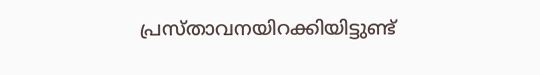പ്രസ്താവനയിറക്കിയിട്ടുണ്ട്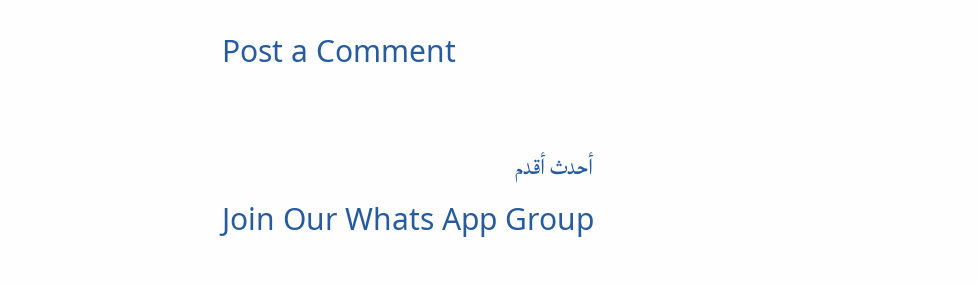Post a Comment

أحدث أقدم
Join Our Whats App Group